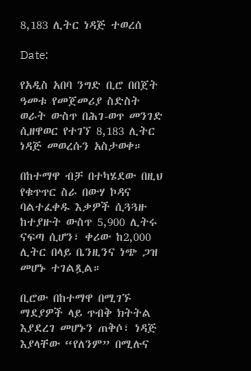8,183 ሊትር ነዳጅ ተወረሰ

Date:

የአዲስ አበባ ንግድ ቢሮ በበጀት ዓመቱ የመጀመሪያ ስድስት ወራት ውስጥ በሕገ-ወጥ መንገድ ሲዘዋወር የተገኘ 8,183 ሊትር ነዳጅ መወረሱን አስታወቀ።

በከተማዋ ብቻ በተካሄደው በዚህ የቁጥጥር ስራ በውሃ ኮዳና ባልተፈቀዱ እቃዎች ሲጓጓዙ ከተያዙት ውስጥ 5,900 ሊትሩ ናፍጣ ሲሆን፣ ቀሪው ከ2,000 ሊትር በላይ ቤንዚንና ነጭ ጋዝ መሆኑ ተገልጿል።

ቢሮው በከተማዋ በሚገኙ ማደያዎች ላይ ጥብቅ ክትትል እያደረገ መሆኑን ጠቅሶ፣ ነዳጅ እያላቸው “የለንም” በሚሉና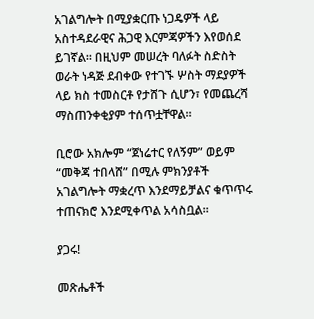አገልግሎት በሚያቋርጡ ነጋዴዎች ላይ አስተዳደራዊና ሕጋዊ እርምጃዎችን እየወሰደ ይገኛል። በዚህም መሠረት ባለፉት ስድስት ወራት ነዳጅ ደብቀው የተገኙ ሦስት ማደያዎች ላይ ክስ ተመስርቶ የታሸጉ ሲሆን፣ የመጨረሻ ማስጠንቀቂያም ተሰጥቷቸዋል።

ቢሮው አክሎም “ጀነሬተር የለኝም” ወይም “መቅጃ ተበላሸ” በሚሉ ምክንያቶች አገልግሎት ማቋረጥ እንደማይቻልና ቁጥጥሩ ተጠናክሮ እንደሚቀጥል አሳስቧል።

ያጋሩ!

መጽሔቶች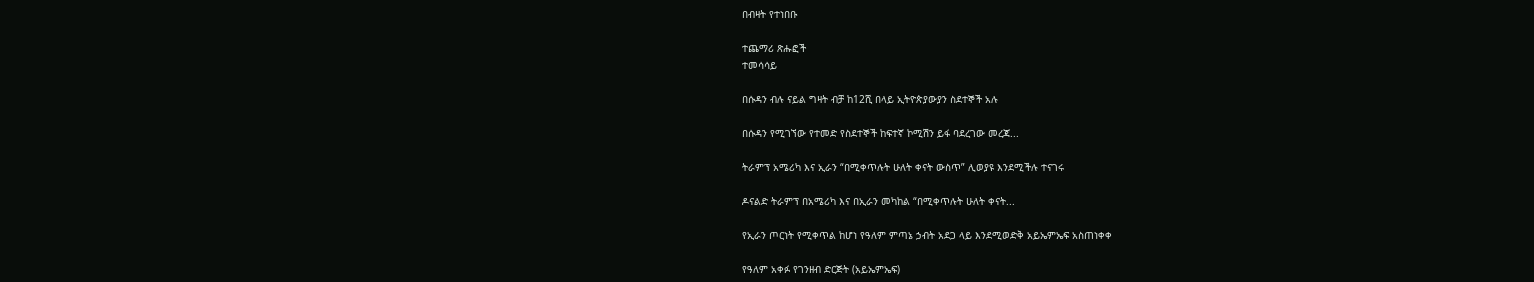በብዛት የተነበቡ

ተጨማሪ ጽሑፎች
ተመሳሳይ

በሱዳን ብሉ ናይል ግዛት ብቻ ከ12ሺ በላይ ኢትዮጵያውያን ስደተኞች አሉ

በሱዳን የሚገኘው የተመድ የስደተኞች ከፍተኛ ኮሚሽን ይፋ ባደረገው መረጃ...

ትራምፕ አሜሪካ እና ኢራን “በሚቀጥሉት ሁለት ቀናት ውስጥ” ሊወያዩ እንደሚችሉ ተናገሩ

ዶናልድ ትራምፕ በአሜሪካ እና በኢራን መካከል “በሚቀጥሉት ሁለት ቀናት...

የኢራን ጦርነት የሚቀጥል ከሆነ የዓለም ምጣኔ ኃብት አደጋ ላይ እንደሚወድቅ አይኤምኤፍ አስጠነቀቀ

የዓለም አቀፉ የገንዘብ ድርጅት (አይኤምኤፍ)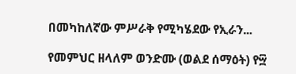በመካከለኛው ምሥራቅ የሚካሄደው የኢራን...

የመምህር ዘላለም ወንድሙ (ወልደ ሰማዕት) የ፵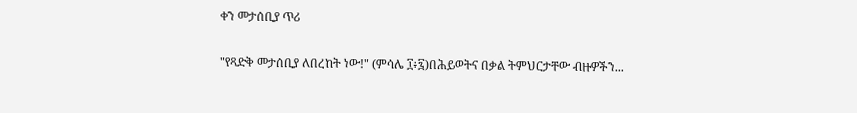ቀን መታሰቢያ ጥሪ

"የጻድቅ መታሰቢያ ለበረከት ነው!" (ምሳሌ ፲፥፯)በሕይወትና በቃል ትምህርታቸው ብዙዎችን...